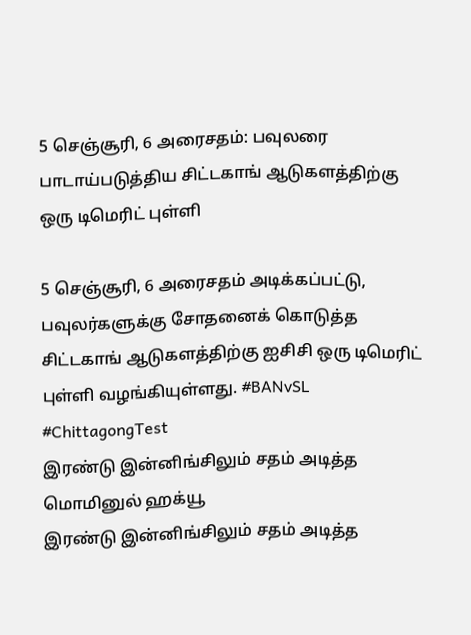5 செஞ்சூரி, 6 அரைசதம்: பவுலரை பாடாய்படுத்திய சிட்டகாங் ஆடுகளத்திற்கு ஒரு டிமெரிட் புள்ளி

5 செஞ்சூரி, 6 அரைசதம் அடிக்கப்பட்டு, பவுலர்களுக்கு சோதனைக் கொடுத்த சிட்டகாங் ஆடுகளத்திற்கு ஐசிசி ஒரு டிமெரிட் புள்ளி வழங்கியுள்ளது. #BANvSL #ChittagongTest
இரண்டு இன்னிங்சிலும் சதம் அடித்த மொமினுல் ஹக்யூ
இரண்டு இன்னிங்சிலும் சதம் அடித்த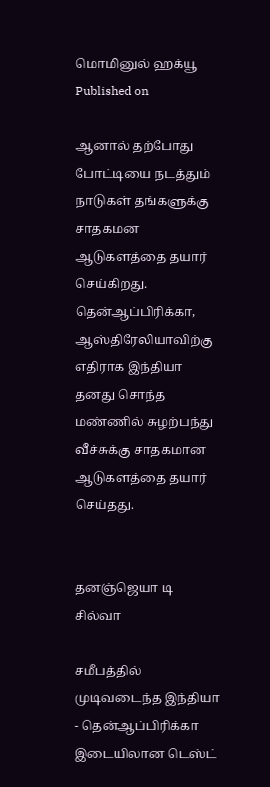மொமினுல் ஹக்யூ
Published on

ஆனால் தற்போது போட்டியை நடத்தும் நாடுகள் தங்களுக்கு சாதகமன ஆடுகளத்தை தயார் செய்கிறது. தென்ஆப்பிரிக்கா, ஆஸ்திரேலியாவிற்கு எதிராக இந்தியா தனது சொந்த மண்ணில் சுழற்பந்து வீச்சுக்கு சாதகமான ஆடுகளத்தை தயார் செய்தது.


தனஞ்ஜெயா டி சில்வா

சமீபத்தில் முடிவடைந்த இந்தியா - தென்ஆப்பிரிக்கா இடையிலான டெஸ்ட்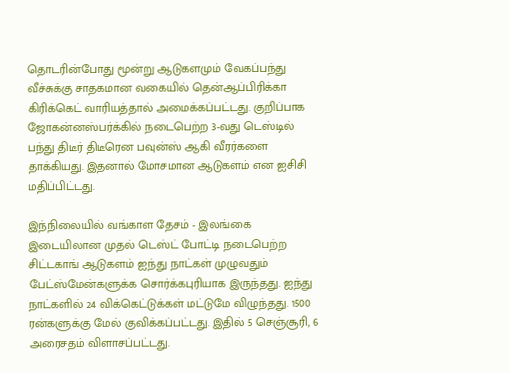தொடரின்போது மூன்று ஆடுகளமும் வேகப்பந்து வீச்சுக்கு சாதகமான வகையில் தென்ஆப்பிரிக்கா கிரிக்கெட் வாரியத்தால் அமைக்கப்பட்டது. குறிப்பாக ஜோகன்னஸ்பர்க்கில் நடைபெற்ற 3-வது டெஸ்டில் பந்து திடீர் திடீரென பவுன்ஸ் ஆகி வீரர்களை தாக்கியது. இதனால் மோசமான ஆடுகளம் என ஐசிசி மதிப்பிட்டது.

இந்நிலையில் வங்காள தேசம் - இலங்கை இடையிலான முதல் டெஸ்ட் போட்டி நடைபெற்ற சிட்டகாங் ஆடுகளம் ஐந்து நாட்கள் முழுவதும் பேட்ஸ்மேன்களுக்க சொர்க்கபுரியாக இருந்தது. ஐந்து நாட்களில் 24 விக்கெட்டுக்கள் மட்டுமே விழுந்தது. 1500 ரன்களுக்கு மேல் குவிக்கப்பட்டது. இதில் 5 செஞ்சூரி, 6 அரைசதம் விளாசப்பட்டது.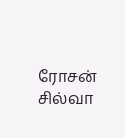ரோசன் சில்வா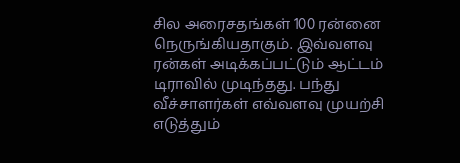சில அரைசதங்கள் 100 ரன்னை நெருங்கியதாகும். இவ்வளவு ரன்கள் அடிக்கப்பட்டும் ஆட்டம் டிராவில் முடிந்தது. பந்து வீச்சாளர்கள் எவ்வளவு முயற்சி எடுத்தும்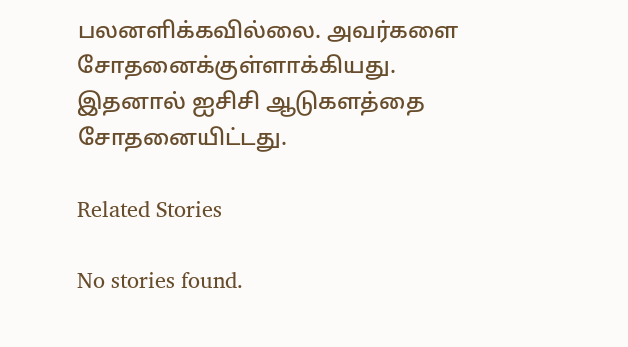பலனளிக்கவில்லை. அவர்களை சோதனைக்குள்ளாக்கியது. இதனால் ஐசிசி ஆடுகளத்தை சோதனையிட்டது.

Related Stories

No stories found.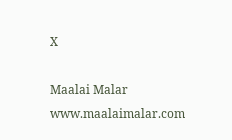X

Maalai Malar
www.maalaimalar.com